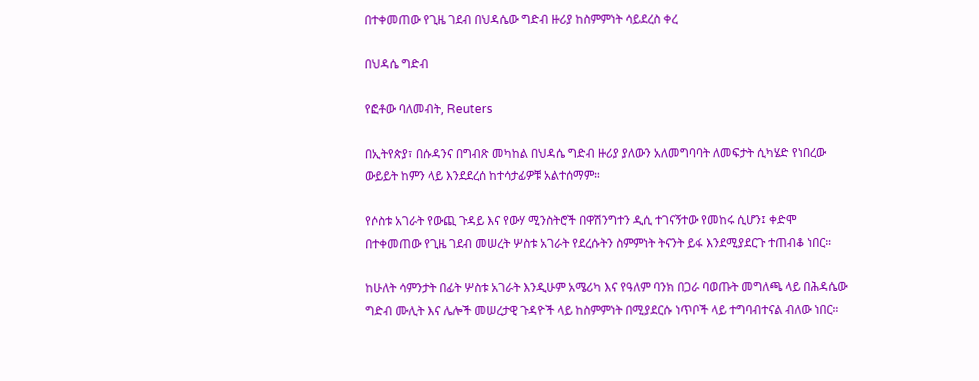በተቀመጠው የጊዜ ገደብ በህዳሴው ግድብ ዙሪያ ከስምምነት ሳይደረስ ቀረ

በህዳሴ ግድብ

የፎቶው ባለመብት, Reuters

በኢትየጵያ፣ በሱዳንና በግብጽ መካከል በህዳሴ ግድብ ዙሪያ ያለውን አለመግባባት ለመፍታት ሲካሄድ የነበረው ውይይት ከምን ላይ እንደደረሰ ከተሳታፊዎቹ አልተሰማም።

የሶስቱ አገራት የውጪ ጉዳይ እና የውሃ ሚንስትሮች በዋሽንግተን ዲሲ ተገናኝተው የመከሩ ሲሆን፤ ቀድሞ በተቀመጠው የጊዜ ገደብ መሠረት ሦስቱ አገራት የደረሱትን ስምምነት ትናንት ይፋ እንደሚያደርጉ ተጠብቆ ነበር።

ከሁለት ሳምንታት በፊት ሦስቱ አገራት እንዲሁም አሜሪካ እና የዓለም ባንክ በጋራ ባወጡት መግለጫ ላይ በሕዳሴው ግድብ ሙሊት እና ሌሎች መሠረታዊ ጉዳዮች ላይ ከስምምነት በሚያደርሱ ነጥቦች ላይ ተግባብተናል ብለው ነበር።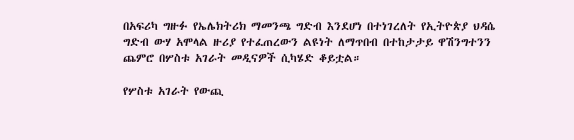በአፍሪካ ግዙፉ የኤሌክትሪክ ማመንጫ ግድብ እንደሆነ በተነገረለት የኢትዮጵያ ህዳሴ ግድብ ውሃ አሞላል ዙሪያ የተፈጠረውን ልዩነት ለማጥበብ በተከታታይ ዋሽንግተንን ጨምሮ በሦስቱ አገራት መዲናዎች ሲካሄድ ቆይቷል።

የሦስቱ አገራት የውጪ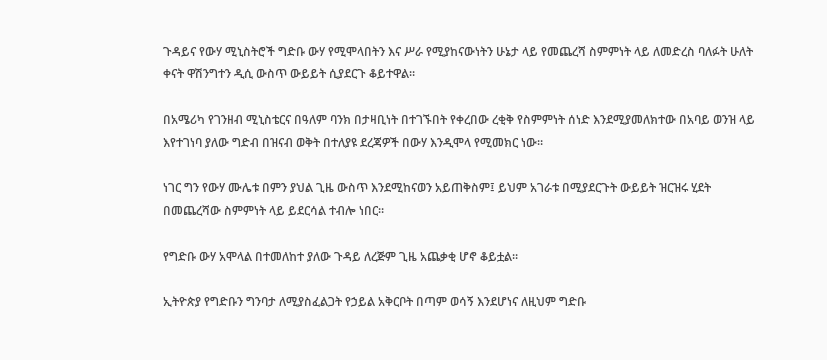ጉዳይና የውሃ ሚኒስትሮች ግድቡ ውሃ የሚሞላበትን እና ሥራ የሚያከናውነትን ሁኔታ ላይ የመጨረሻ ስምምነት ላይ ለመድረስ ባለፉት ሁለት ቀናት ዋሽንግተን ዲሲ ውስጥ ውይይት ሲያደርጉ ቆይተዋል።

በአሜሪካ የገንዘብ ሚኒስቴርና በዓለም ባንክ በታዛቢነት በተገኙበት የቀረበው ረቂቅ የስምምነት ሰነድ እንደሚያመለክተው በአባይ ወንዝ ላይ እየተገነባ ያለው ግድብ በዝናብ ወቅት በተለያዩ ደረጃዎች በውሃ እንዲሞላ የሚመክር ነው።

ነገር ግን የውሃ ሙሌቱ በምን ያህል ጊዜ ውስጥ እንደሚከናወን አይጠቅስም፤ ይህም አገራቱ በሚያደርጉት ውይይት ዝርዝሩ ሂደት በመጨረሻው ስምምነት ላይ ይደርሳል ተብሎ ነበር።

የግድቡ ውሃ አሞላል በተመለከተ ያለው ጉዳይ ለረጅም ጊዜ አጨቃቂ ሆኖ ቆይቷል።

ኢትዮጵያ የግድቡን ግንባታ ለሚያስፈልጋት የኃይል አቅርቦት በጣም ወሳኝ እንደሆነና ለዚህም ግድቡ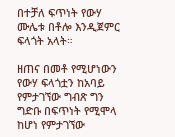በተቻለ ፍጥነት የውሃ ሙሌቱ በቶሎ እንዲጀምር ፍላጎት አላት።

ዘጠና በመቶ የሚሆነውን የውሃ ፍላጎቷን ከአባይ የምታገኘው ግብጽ ግን ግድቡ በፍጥነት የሚሞላ ከሆነ የምታገኘው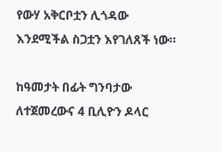የውሃ አቅርቦቷን ሊጎዳው እንደሚችል ስጋቷን እየገለጸች ነው።

ከዓመታት በፊት ግንባታው ለተጀመረውና 4 ቢሊዮን ዶላር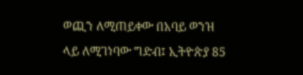ወጪን ለሚጠይቀው በአባይ ወንዝ ላይ ለሚገነባው ግድብ፤ ኢትዮጵያ 85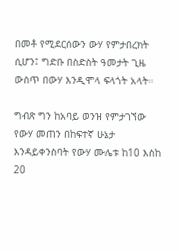በመቶ የሚደርሰውን ውሃ የምታበረክት ሲሆን፤ ግድቡ በስድስት ዓመታት ጊዜ ውስጥ በውሃ እንዲሞላ ፍላጎት አላት።

ግብጽ ግን ከአባይ ወንዝ የምታገኘው የውሃ መጠን በከፍተኛ ሁኔታ እንዳይቀንስባት የውሃ ሙሌቱ ከ10 እስከ 20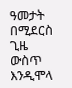ዓመታት በሚደርስ ጊዜ ውስጥ እንዲሞላ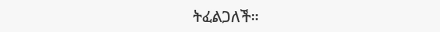ትፈልጋለች።